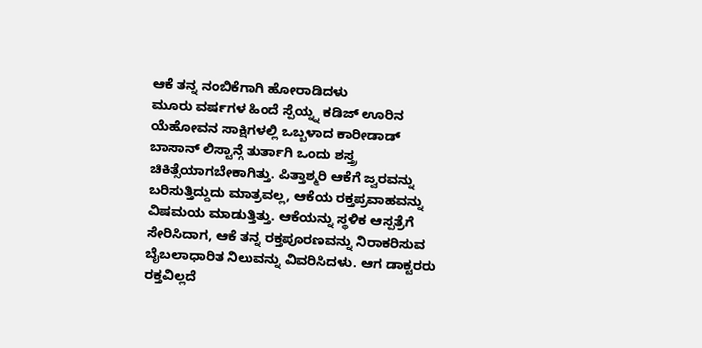ಆಕೆ ತನ್ನ ನಂಬಿಕೆಗಾಗಿ ಹೋರಾಡಿದಳು
ಮೂರು ವರ್ಷಗಳ ಹಿಂದೆ ಸ್ಪೆಯ್ನ್ನ ಕಡಿಜ್ ಊರಿನ ಯೆಹೋವನ ಸಾಕ್ಷಿಗಳಲ್ಲಿ ಒಬ್ಬಳಾದ ಕಾರೀಡಾಡ್ ಬಾಸಾನ್ ಲಿಸ್ಟಾನ್ಗೆ ತುರ್ತಾಗಿ ಒಂದು ಶಸ್ತ್ರ ಚಿಕಿತ್ಸೆಯಾಗಬೇಕಾಗಿತ್ತು. ಪಿತ್ತಾಶ್ಮರಿ ಆಕೆಗೆ ಜ್ವರವನ್ನು ಬರಿಸುತ್ತಿದ್ದುದು ಮಾತ್ರವಲ್ಲ, ಆಕೆಯ ರಕ್ತಪ್ರವಾಹವನ್ನು ವಿಷಮಯ ಮಾಡುತ್ತಿತ್ತು. ಆಕೆಯನ್ನು ಸ್ಥಳಿಕ ಆಸ್ಪತ್ರೆಗೆ ಸೇರಿಸಿದಾಗ, ಆಕೆ ತನ್ನ ರಕ್ತಪೂರಣವನ್ನು ನಿರಾಕರಿಸುವ ಬೈಬಲಾಧಾರಿತ ನಿಲುವನ್ನು ವಿವರಿಸಿದಳು. ಆಗ ಡಾಕ್ಟರರು ರಕ್ತವಿಲ್ಲದೆ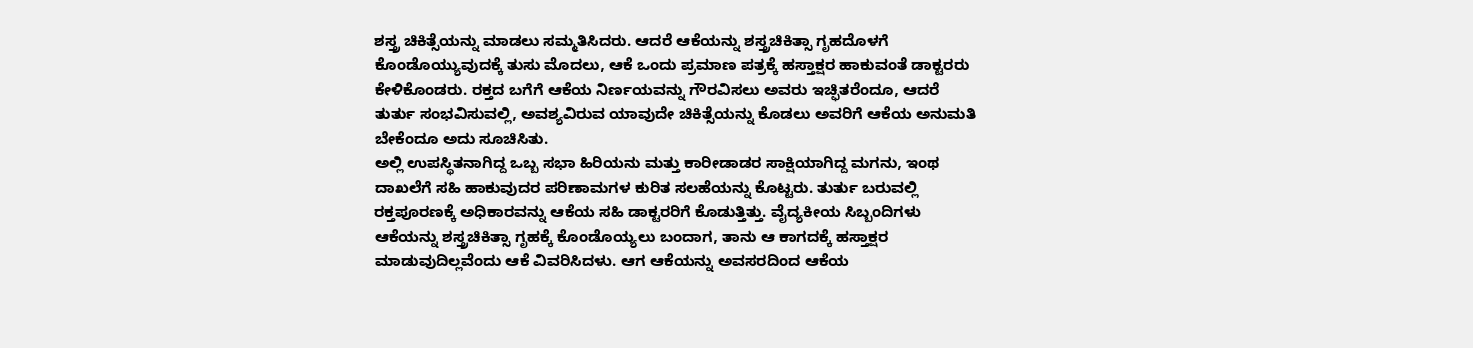ಶಸ್ತ್ರ ಚಿಕಿತ್ಸೆಯನ್ನು ಮಾಡಲು ಸಮ್ಮತಿಸಿದರು. ಆದರೆ ಆಕೆಯನ್ನು ಶಸ್ತ್ರಚಿಕಿತ್ಸಾ ಗೃಹದೊಳಗೆ ಕೊಂಡೊಯ್ಯುವುದಕ್ಕೆ ತುಸು ಮೊದಲು, ಆಕೆ ಒಂದು ಪ್ರಮಾಣ ಪತ್ರಕ್ಕೆ ಹಸ್ತಾಕ್ಷರ ಹಾಕುವಂತೆ ಡಾಕ್ಟರರು ಕೇಳಿಕೊಂಡರು. ರಕ್ತದ ಬಗೆಗೆ ಆಕೆಯ ನಿರ್ಣಯವನ್ನು ಗೌರವಿಸಲು ಅವರು ಇಚ್ಫಿತರೆಂದೂ, ಆದರೆ ತುರ್ತು ಸಂಭವಿಸುವಲ್ಲಿ, ಅವಶ್ಯವಿರುವ ಯಾವುದೇ ಚಿಕಿತ್ಸೆಯನ್ನು ಕೊಡಲು ಅವರಿಗೆ ಆಕೆಯ ಅನುಮತಿ ಬೇಕೆಂದೂ ಅದು ಸೂಚಿಸಿತು.
ಅಲ್ಲಿ ಉಪಸ್ಥಿತನಾಗಿದ್ದ ಒಬ್ಬ ಸಭಾ ಹಿರಿಯನು ಮತ್ತು ಕಾರೀಡಾಡರ ಸಾಕ್ಷಿಯಾಗಿದ್ದ ಮಗನು, ಇಂಥ ದಾಖಲೆಗೆ ಸಹಿ ಹಾಕುವುದರ ಪರಿಣಾಮಗಳ ಕುರಿತ ಸಲಹೆಯನ್ನು ಕೊಟ್ಟರು. ತುರ್ತು ಬರುವಲ್ಲಿ ರಕ್ತಪೂರಣಕ್ಕೆ ಅಧಿಕಾರವನ್ನು ಆಕೆಯ ಸಹಿ ಡಾಕ್ಟರರಿಗೆ ಕೊಡುತ್ತಿತ್ತು. ವೈದ್ಯಕೀಯ ಸಿಬ್ಬಂದಿಗಳು ಆಕೆಯನ್ನು ಶಸ್ತ್ರಚಿಕಿತ್ಸಾ ಗೃಹಕ್ಕೆ ಕೊಂಡೊಯ್ಯಲು ಬಂದಾಗ, ತಾನು ಆ ಕಾಗದಕ್ಕೆ ಹಸ್ತಾಕ್ಷರ ಮಾಡುವುದಿಲ್ಲವೆಂದು ಆಕೆ ವಿವರಿಸಿದಳು. ಆಗ ಆಕೆಯನ್ನು ಅವಸರದಿಂದ ಆಕೆಯ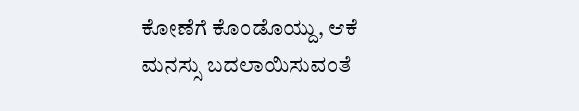ಕೋಣೆಗೆ ಕೊಂಡೊಯ್ದು, ಆಕೆ ಮನಸ್ಸು ಬದಲಾಯಿಸುವಂತೆ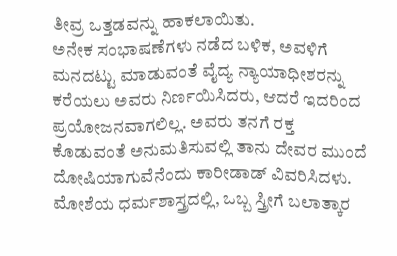ತೀವ್ರ ಒತ್ತಡವನ್ನು ಹಾಕಲಾಯಿತು.
ಅನೇಕ ಸಂಭಾಷಣೆಗಳು ನಡೆದ ಬಳಿಕ, ಅವಳಿಗೆ ಮನದಟ್ಟು ಮಾಡುವಂತೆ ವೈದ್ಯ ನ್ಯಾಯಾಧೀಶರನ್ನು ಕರೆಯಲು ಅವರು ನಿರ್ಣಯಿಸಿದರು, ಆದರೆ ಇದರಿಂದ ಪ್ರಯೋಜನವಾಗಲಿಲ್ಲ. ಅವರು ತನಗೆ ರಕ್ತ ಕೊಡುವಂತೆ ಅನುಮತಿಸುವಲ್ಲಿ ತಾನು ದೇವರ ಮುಂದೆ ದೋಷಿಯಾಗುವೆನೆಂದು ಕಾರೀಡಾಡ್ ವಿವರಿಸಿದಳು. ಮೋಶೆಯ ಧರ್ಮಶಾಸ್ತ್ರದಲ್ಲಿ, ಒಬ್ಬ ಸ್ತ್ರೀಗೆ ಬಲಾತ್ಕಾರ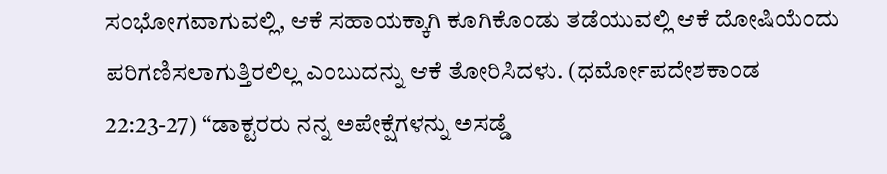ಸಂಭೋಗವಾಗುವಲ್ಲಿ, ಆಕೆ ಸಹಾಯಕ್ಕಾಗಿ ಕೂಗಿಕೊಂಡು ತಡೆಯುವಲ್ಲಿ ಆಕೆ ದೋಷಿಯೆಂದು ಪರಿಗಣಿಸಲಾಗುತ್ತಿರಲಿಲ್ಲ ಎಂಬುದನ್ನು ಆಕೆ ತೋರಿಸಿದಳು. (ಧರ್ಮೋಪದೇಶಕಾಂಡ 22:23-27) “ಡಾಕ್ಟರರು ನನ್ನ ಅಪೇಕ್ಷೆಗಳನ್ನು ಅಸಡ್ಡೆ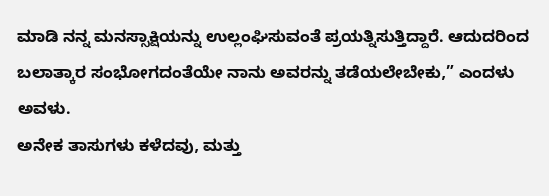ಮಾಡಿ ನನ್ನ ಮನಸ್ಸಾಕ್ಷಿಯನ್ನು ಉಲ್ಲಂಘಿಸುವಂತೆ ಪ್ರಯತ್ನಿಸುತ್ತಿದ್ದಾರೆ. ಆದುದರಿಂದ ಬಲಾತ್ಕಾರ ಸಂಭೋಗದಂತೆಯೇ ನಾನು ಅವರನ್ನು ತಡೆಯಲೇಬೇಕು,” ಎಂದಳು ಅವಳು.
ಅನೇಕ ತಾಸುಗಳು ಕಳೆದವು, ಮತ್ತು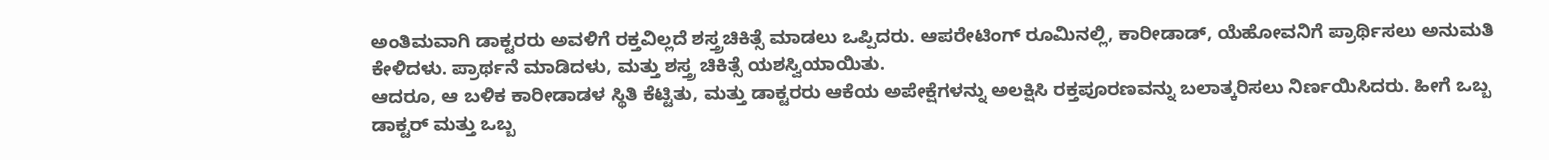ಅಂತಿಮವಾಗಿ ಡಾಕ್ಟರರು ಅವಳಿಗೆ ರಕ್ತವಿಲ್ಲದೆ ಶಸ್ತ್ರಚಿಕಿತ್ಸೆ ಮಾಡಲು ಒಪ್ಪಿದರು. ಆಪರೇಟಿಂಗ್ ರೂಮಿನಲ್ಲಿ, ಕಾರೀಡಾಡ್, ಯೆಹೋವನಿಗೆ ಪ್ರಾರ್ಥಿಸಲು ಅನುಮತಿ ಕೇಳಿದಳು. ಪ್ರಾರ್ಥನೆ ಮಾಡಿದಳು, ಮತ್ತು ಶಸ್ತ್ರ ಚಿಕಿತ್ಸೆ ಯಶಸ್ವಿಯಾಯಿತು.
ಆದರೂ, ಆ ಬಳಿಕ ಕಾರೀಡಾಡಳ ಸ್ಥಿತಿ ಕೆಟ್ಟಿತು, ಮತ್ತು ಡಾಕ್ಟರರು ಆಕೆಯ ಅಪೇಕ್ಷೆಗಳನ್ನು ಅಲಕ್ಷಿಸಿ ರಕ್ತಪೂರಣವನ್ನು ಬಲಾತ್ಕರಿಸಲು ನಿರ್ಣಯಿಸಿದರು. ಹೀಗೆ ಒಬ್ಬ ಡಾಕ್ಟರ್ ಮತ್ತು ಒಬ್ಬ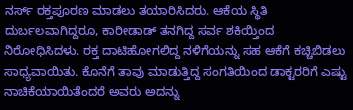ನರ್ಸ್ ರಕ್ತಪೂರಣ ಮಾಡಲು ತಯಾರಿಸಿದರು. ಆಕೆಯ ಸ್ಥಿತಿ ದುರ್ಬಲವಾಗಿದ್ದರೂ, ಕಾರೀಡಾಡ್ ತನಗಿದ್ದ ಸರ್ವ ಶಕಿಯ್ತಿಂದ ನಿರೋಧಿಸಿದಳು. ರಕ್ತ ದಾಟಿಹೋಗಲಿದ್ದ ನಳಿಗೆಯನ್ನು ಸಹ ಆಕೆಗೆ ಕಚ್ಚಿಬಿಡಲು ಸಾಧ್ಯವಾಯಿತು. ಕೊನೆಗೆ ತಾವು ಮಾಡುತ್ತಿದ್ದ ಸಂಗತಿಯಿಂದ ಡಾಕ್ಟರರಿಗೆ ಎಷ್ಟು ನಾಚಿಕೆಯಾಯಿತೆಂದರೆ ಅವರು ಅದನ್ನು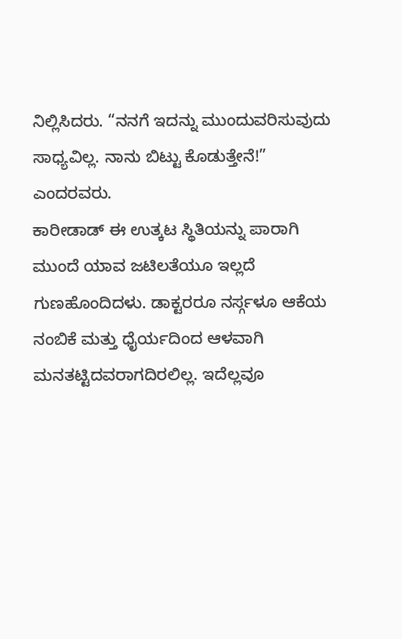ನಿಲ್ಲಿಸಿದರು. “ನನಗೆ ಇದನ್ನು ಮುಂದುವರಿಸುವುದು ಸಾಧ್ಯವಿಲ್ಲ. ನಾನು ಬಿಟ್ಟು ಕೊಡುತ್ತೇನೆ!” ಎಂದರವರು.
ಕಾರೀಡಾಡ್ ಈ ಉತ್ಕಟ ಸ್ಥಿತಿಯನ್ನು ಪಾರಾಗಿ ಮುಂದೆ ಯಾವ ಜಟಿಲತೆಯೂ ಇಲ್ಲದೆ ಗುಣಹೊಂದಿದಳು. ಡಾಕ್ಟರರೂ ನರ್ಸ್ಗಳೂ ಆಕೆಯ ನಂಬಿಕೆ ಮತ್ತು ಧೈರ್ಯದಿಂದ ಆಳವಾಗಿ ಮನತಟ್ಟಿದವರಾಗದಿರಲಿಲ್ಲ. ಇದೆಲ್ಲವೂ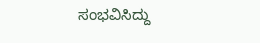ಸಂಭವಿಸಿದ್ದು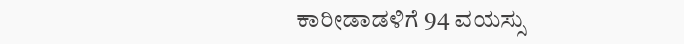ಕಾರೀಡಾಡಳಿಗೆ 94 ವಯಸ್ಸು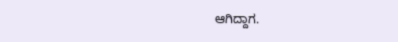ಆಗಿದ್ದಾಗ.